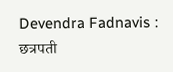Devendra Fadnavis : छत्रपती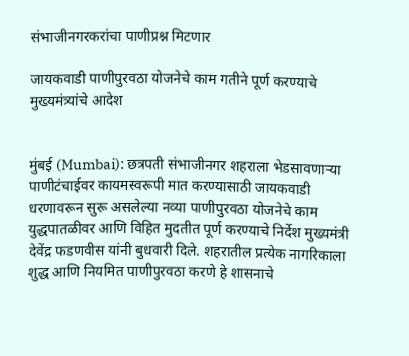संभाजीनगरकरांचा पाणीप्रश्न मिटणार

जायकवाडी पाणीपुरवठा योजनेचे काम गतीने पूर्ण करण्याचे मुख्यमंत्र्यांचे आदेश


मुंबई (Mumbai): छत्रपती संभाजीनगर शहराला भेडसावणाऱ्या पाणीटंचाईवर कायमस्वरूपी मात करण्यासाठी जायकवाडी धरणावरून सुरू असलेल्या नव्या पाणीपुरवठा योजनेचे काम युद्धपातळीवर आणि विहित मुदतीत पूर्ण करण्याचे निर्देश मुख्यमंत्री देवेंद्र फडणवीस यांनी बुधवारी दिले. शहरातील प्रत्येक नागरिकाला शुद्ध आणि नियमित पाणीपुरवठा करणे हे शासनाचे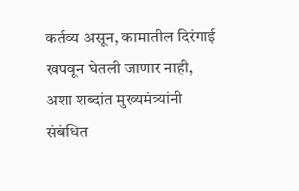कर्तव्य असून, कामातील दिरंगाई खपवून घेतली जाणार नाही, अशा शब्दांत मुख्यमंत्र्यांनी संबंधित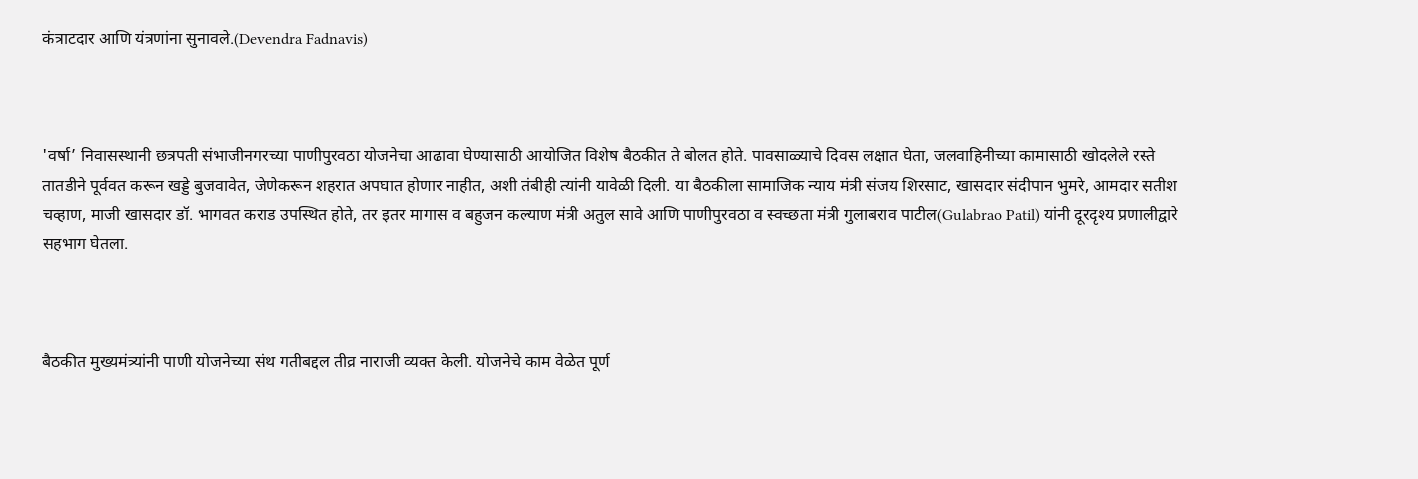कंत्राटदार आणि यंत्रणांना सुनावले.(Devendra Fadnavis)



'वर्षा’ निवासस्थानी छत्रपती संभाजीनगरच्या पाणीपुरवठा योजनेचा आढावा घेण्यासाठी आयोजित विशेष बैठकीत ते बोलत होते. पावसाळ्याचे दिवस लक्षात घेता, जलवाहिनीच्या कामासाठी खोदलेले रस्ते तातडीने पूर्ववत करून खड्डे बुजवावेत, जेणेकरून शहरात अपघात होणार नाहीत, अशी तंबीही त्यांनी यावेळी दिली. या बैठकीला सामाजिक न्याय मंत्री संजय शिरसाट, खासदार संदीपान भुमरे, आमदार सतीश चव्हाण, माजी खासदार डॉ. भागवत कराड उपस्थित होते, तर इतर मागास व बहुजन कल्याण मंत्री अतुल सावे आणि पाणीपुरवठा व स्वच्छता मंत्री गुलाबराव पाटील(Gulabrao Patil) यांनी दूरदृश्य प्रणालीद्वारे सहभाग घेतला.



बैठकीत मुख्यमंत्र्यांनी पाणी योजनेच्या संथ गतीबद्दल तीव्र नाराजी व्यक्त केली. योजनेचे काम वेळेत पूर्ण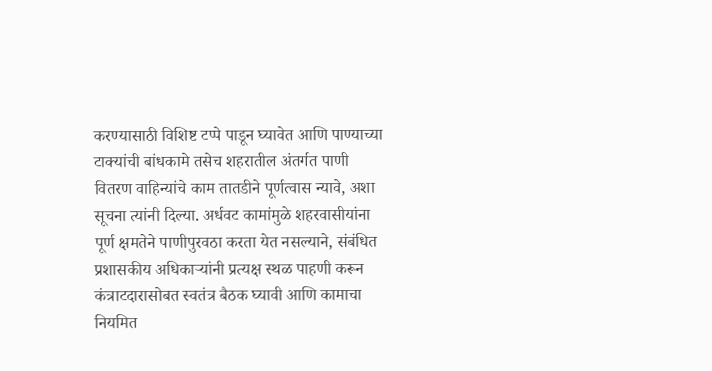करण्यासाठी विशिष्ट टप्पे पाडून घ्यावेत आणि पाण्याच्या टाक्यांची बांधकामे तसेच शहरातील अंतर्गत पाणी वितरण वाहिन्यांचे काम तातडीने पूर्णत्वास न्यावे, अशा सूचना त्यांनी दिल्या. अर्धवट कामांमुळे शहरवासीयांना पूर्ण क्षमतेने पाणीपुरवठा करता येत नसल्याने, संबंधित प्रशासकीय अधिकाऱ्यांनी प्रत्यक्ष स्थळ पाहणी करून कंत्राटदारासोबत स्वतंत्र बैठक घ्यावी आणि कामाचा नियमित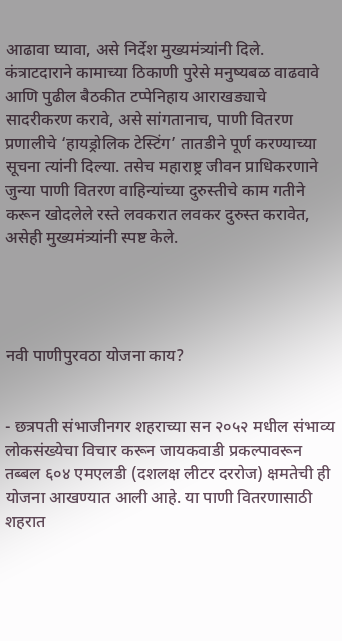आढावा घ्यावा, असे निर्देश मुख्यमंत्र्यांनी दिले. कंत्राटदाराने कामाच्या ठिकाणी पुरेसे मनुष्यबळ वाढवावे आणि पुढील बैठकीत टप्पेनिहाय आराखड्याचे सादरीकरण करावे, असे सांगतानाच, पाणी वितरण प्रणालीचे ‘हायड्रोलिक टेस्टिंग’ तातडीने पूर्ण करण्याच्या सूचना त्यांनी दिल्या. तसेच महाराष्ट्र जीवन प्राधिकरणाने जुन्या पाणी वितरण वाहिन्यांच्या दुरुस्तीचे काम गतीने करून खोदलेले रस्ते लवकरात लवकर दुरुस्त करावेत, असेही मुख्यमंत्र्यांनी स्पष्ट केले.




नवी पाणीपुरवठा योजना काय?


- छत्रपती संभाजीनगर शहराच्या सन २०५२ मधील संभाव्य लोकसंख्येचा विचार करून जायकवाडी प्रकल्पावरून तब्बल ६०४ एमएलडी (दशलक्ष लीटर दररोज) क्षमतेची ही योजना आखण्यात आली आहे. या पाणी वितरणासाठी शहरात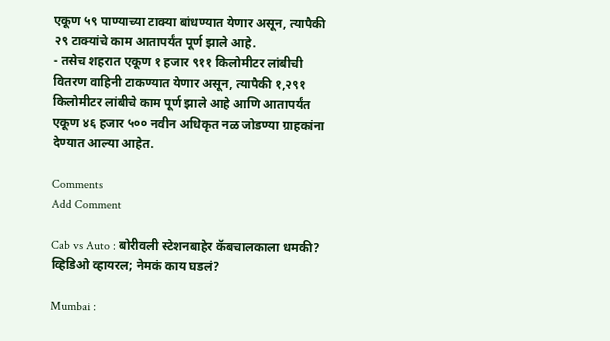एकूण ५९ पाण्याच्या टाक्या बांधण्यात येणार असून, त्यापैकी २९ टाक्यांचे काम आतापर्यंत पूर्ण झाले आहे.
- तसेच शहरात एकूण १ हजार ९११ किलोमीटर लांबीची वितरण वाहिनी टाकण्यात येणार असून, त्यापैकी १,२९१ किलोमीटर लांबीचे काम पूर्ण झाले आहे आणि आतापर्यंत एकूण ४६ हजार ५०० नवीन अधिकृत नळ जोडण्या ग्राहकांना देण्यात आल्या आहेत.

Comments
Add Comment

Cab vs Auto : बोरीवली स्टेशनबाहेर कॅबचालकाला धमकी? व्हिडिओ व्हायरल; नेमकं काय घडलं?

Mumbai :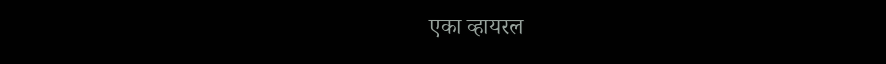एका व्हायरल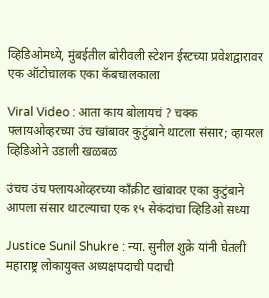व्हिडिओमध्ये, मुंबईतील बोरीवली स्टेशन ईस्टच्या प्रवेशद्वारावर एक ऑटोचालक एका कॅबचालकाला

Viral Video : आता काय बोलायचं ? चक्क फ्लायओव्हरच्या उंच खांबावर कुटुंबाने थाटला संसार; व्हायरल व्हिडिओने उडाली खळबळ

उंचच उंच फ्लायओव्हरच्या काँक्रीट खांबावर एका कुटुंबाने आपला संसार थाटल्याचा एक १५ सेकंदांचा व्हिडिओ सध्या

Justice Sunil Shukre : न्या. सुनील शुक्रे यांनी घेतली महाराष्ट्र लोकायुक्त अध्यक्षपदाची पदाची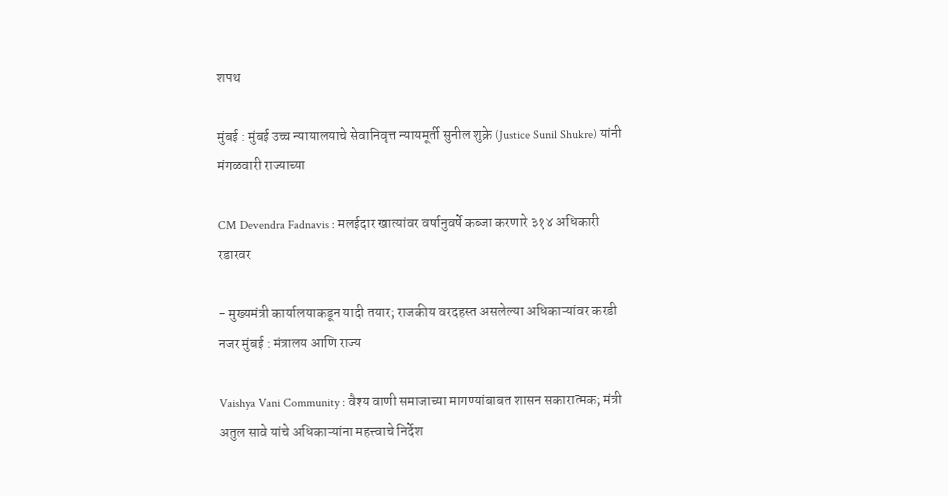शपथ

मुंबई : मुंबई उच्च न्यायालयाचे सेवानिवृत्त न्यायमूर्ती सुनील शुक्रे (Justice Sunil Shukre) यांनी मंगळवारी राज्याच्या

CM Devendra Fadnavis : मलईदार खात्यांवर वर्षानुवर्षे कब्जा करणारे ३१४ अधिकारी रडारवर

- मुख्यमंत्री कार्यालयाकडून यादी तयार; राजकीय वरदहस्त असलेल्या अधिकाऱ्यांवर करडी नजर मुंबई : मंत्रालय आणि राज्य

Vaishya Vani Community : वैश्य वाणी समाजाच्या मागण्यांबाबत शासन सकारात्मक; मंत्री अतुल सावे यांचे अधिकाऱ्यांना महत्त्वाचे निर्देश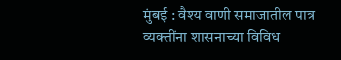मुंबई : वैश्य वाणी समाजातील पात्र व्यक्तींना शासनाच्या विविध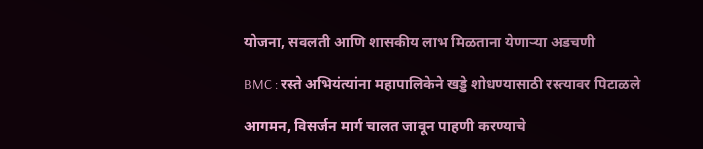योजना, सवलती आणि शासकीय लाभ मिळताना येणाऱ्या अडचणी

BMC : रस्ते अभियंत्यांना महापालिकेने खड्डे शोधण्यासाठी रस्त्यावर पिटाळले

आगमन, विसर्जन मार्ग चालत जावून पाहणी करण्याचे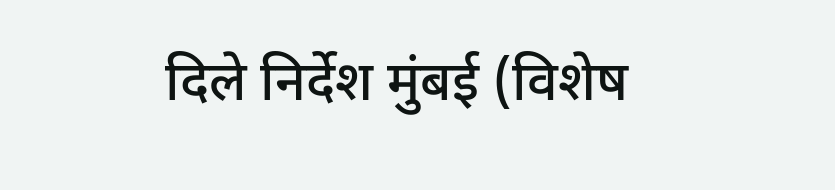दिले निर्देश मुंबई (विशेष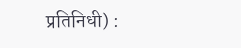प्रतिनिधी) :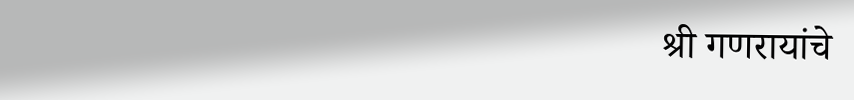श्री गणरायांचे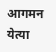आगमन येत्या